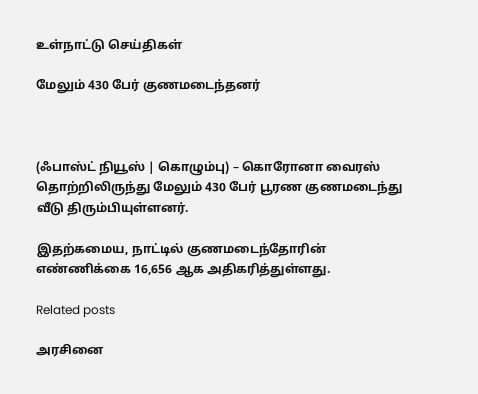உள்நாட்டு செய்திகள்

மேலும் 430 பேர் குணமடைந்தனர்



(ஃபாஸ்ட் நியூஸ் | கொழும்பு) – கொரோனா வைரஸ் தொற்றிலிருந்து மேலும் 430 பேர் பூரண குணமடைந்து வீடு திரும்பியுள்ளனர்.

இதற்கமைய, நாட்டில் குணமடைந்தோரின் எண்ணிக்கை 16,656 ஆக அதிகரித்துள்ளது.

Related posts

அரசினை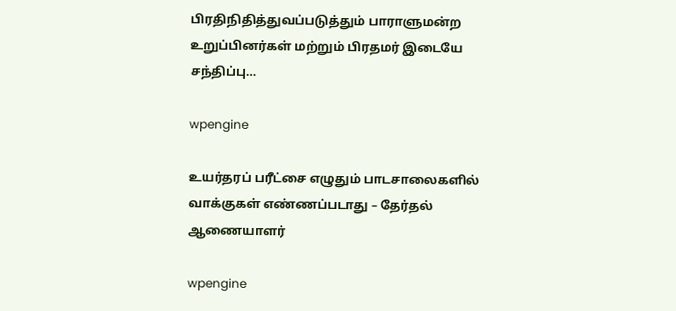பிரதிநிதித்துவப்படுத்தும் பாராளுமன்ற உறுப்பினர்கள் மற்றும் பிரதமர் இடையே சந்திப்பு…

wpengine

உயர்தரப் பரீட்சை எழுதும் பாடசாலைகளில் வாக்குகள் எண்ணப்படாது – தேர்தல் ஆணையாளர்

wpengine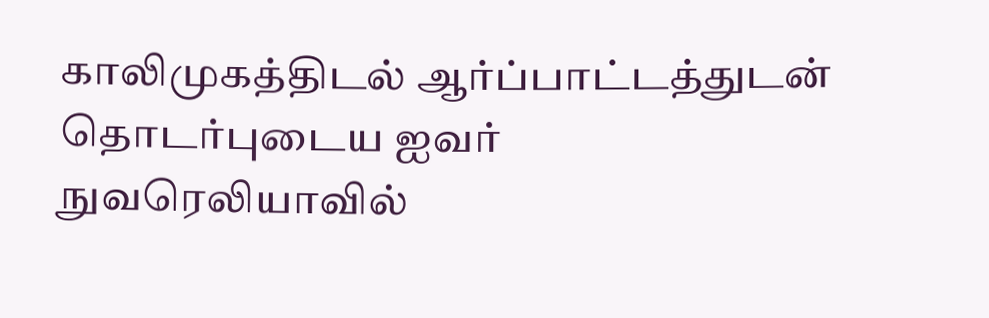காலிமுகத்திடல் ஆர்ப்பாட்டத்துடன் தொடர்புடைய ஐவர் நுவரெலியாவில்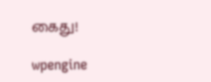கைது!

wpengine